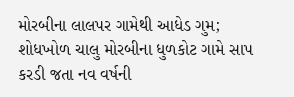મોરબીના લાલપર ગામેથી આધેડ ગુમ; શોધખોળ ચાલુ મોરબીના ધુળકોટ ગામે સાપ કરડી જતા નવ વર્ષની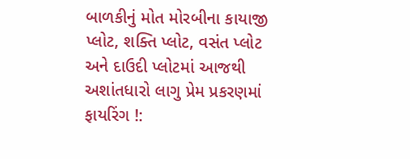બાળકીનું મોત મોરબીના કાયાજી પ્લોટ, શક્તિ પ્લોટ, વસંત પ્લોટ અને દાઉદી પ્લોટમાં આજથી અશાંતધારો લાગુ પ્રેમ પ્રકરણમાં ફાયરિંગ !: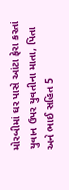મોરબીમાં ઘર પાસે આંટા ફેરા કરતાં યુવાન ઉપર યુવતીના માતા, પિતા અને ભાઈ સહિત 5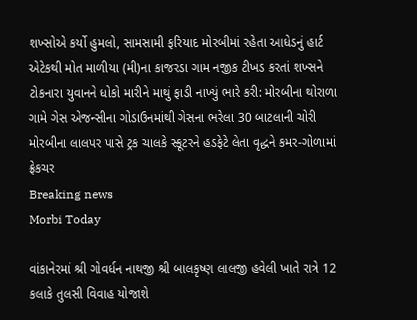શખ્સોએ કર્યો હુમલો, સામસામી ફરિયાદ મોરબીમાં રહેતા આધેડનું હાર્ટ એટેકથી મોત માળીયા (મી)ના કાજરડા ગામ નજીક ટીખડ કરતાં શખ્સને ટોકનારા યુવાનને ધોકો મારીને માથું ફાડી નાખ્યું ભારે કરી: મોરબીના થોરાળા ગામે ગેસ એજન્સીના ગોડાઉનમાંથી ગેસના ભરેલા 30 બાટલાની ચોરી મોરબીના લાલપર પાસે ટ્રક ચાલકે સ્કૂટરને હડફેટે લેતા વૃદ્ધને કમર-ગોળામાં ફ્રેકચર
Breaking news
Morbi Today

વાંકાનેરમાં શ્રી ગોવર્ધન નાથજી શ્રી બાલકૃષ્ણ લાલજી હવેલી ખાતે રાત્રે 12 કલાકે તુલસી વિવાહ યોજાશે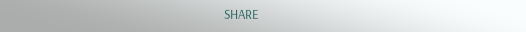SHARE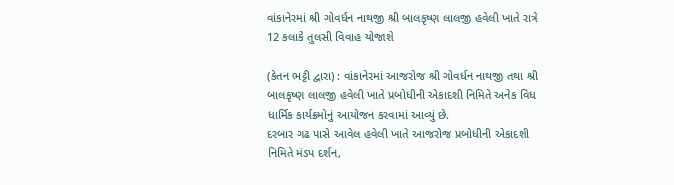વાંકાનેરમાં શ્રી ગોવર્ધન નાથજી શ્રી બાલકૃષ્ણ લાલજી હવેલી ખાતે રાત્રે 12 કલાકે તુલસી વિવાહ યોજાશે

(કેતન ભટ્ટી દ્વારા) : વાંકાનેરમાં આજરોજ શ્રી ગોવર્ધન નાથજી તથા શ્રી બાલકૃષ્ણ લાલજી હવેલી ખાતે પ્રબોધીની એકાદશી નિમિતે અનેક વિધ ધાર્મિક કાર્યક્રમોનું આયોજન કરવામાં આવ્યું છે.
દરબાર ગઢ પાસે આવેલ હવેલી ખાતે આજરોજ પ્રબોધીની એકાદશી નિમિતે મંડપ દર્શન,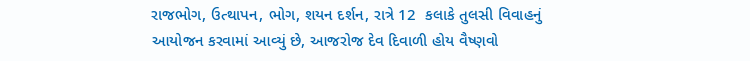રાજભોગ, ઉત્થાપન, ભોગ, શયન દર્શન, રાત્રે 12  કલાકે તુલસી વિવાહનું આયોજન કરવામાં આવ્યું છે, આજરોજ દેવ દિવાળી હોય વૈષ્ણવો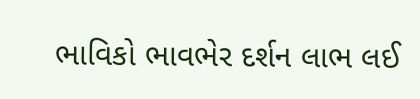ભાવિકો ભાવભેર દર્શન લાભ લઈ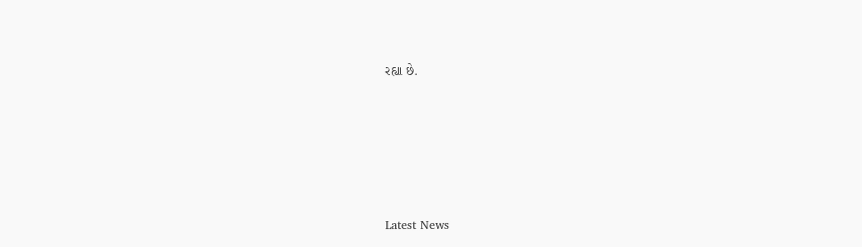રહ્યા છે.






Latest News